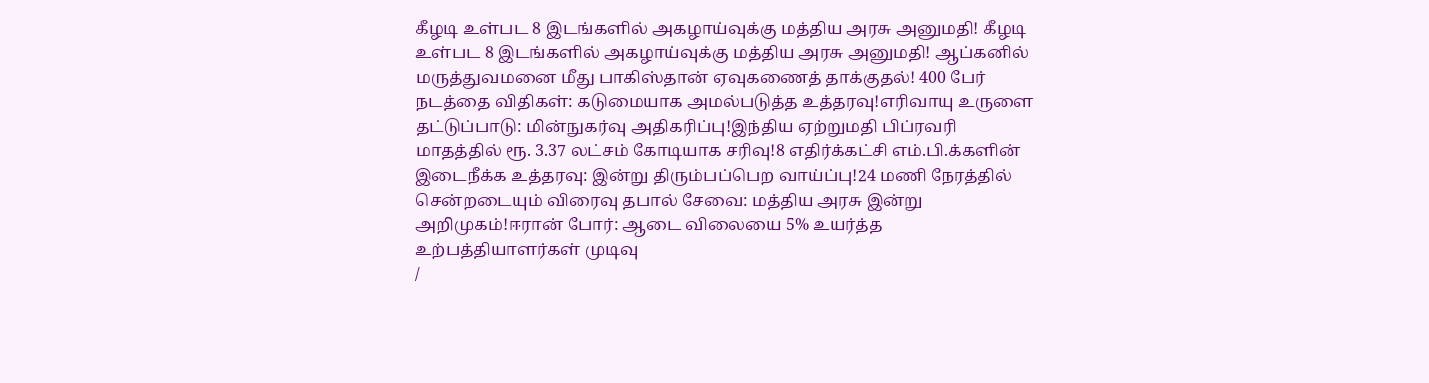கீழடி உள்பட 8 இடங்களில் அகழாய்வுக்கு மத்திய அரசு அனுமதி! கீழடி உள்பட 8 இடங்களில் அகழாய்வுக்கு மத்திய அரசு அனுமதி! ஆப்கனில் மருத்துவமனை மீது பாகிஸ்தான் ஏவுகணைத் தாக்குதல்! 400 பேர் நடத்தை விதிகள்: கடுமையாக அமல்படுத்த உத்தரவு!எரிவாயு உருளை தட்டுப்பாடு: மின்நுகர்வு அதிகரிப்பு!இந்திய ஏற்றுமதி பிப்ரவரி மாதத்தில் ரூ. 3.37 லட்சம் கோடியாக சரிவு!8 எதிர்க்கட்சி எம்.பி.க்களின் இடைநீக்க உத்தரவு: இன்று திரும்பப்பெற வாய்ப்பு!24 மணி நேரத்தில் சென்றடையும் விரைவு தபால் சேவை: மத்திய அரசு இன்று அறிமுகம்!ஈரான் போர்: ஆடை விலையை 5% உயர்த்த உற்பத்தியாளர்கள் முடிவு
/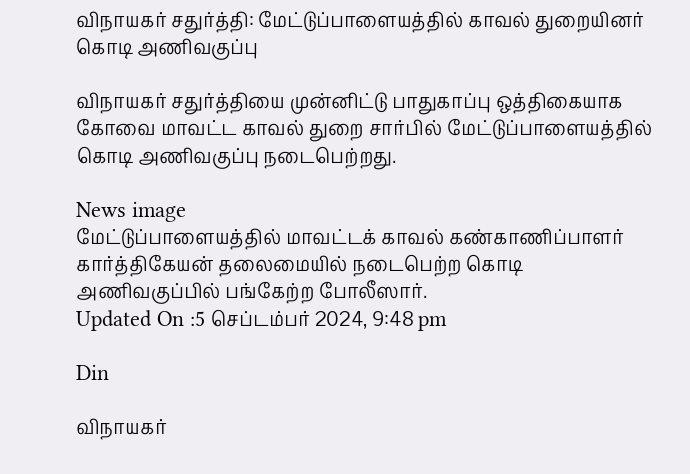விநாயகர் சதுர்த்தி: மேட்டுப்பாளையத்தில் காவல் துறையினர் கொடி அணிவகுப்பு

விநாயகர் சதுர்த்தியை முன்னிட்டு பாதுகாப்பு ஒத்திகையாக கோவை மாவட்ட காவல் துறை சார்பில் மேட்டுப்பாளையத்தில் கொடி அணிவகுப்பு நடைபெற்றது.

News image
மேட்டுப்பாளையத்தில் மாவட்டக் காவல் கண்காணிப்பாளர் கார்த்திகேயன் தலைமையில் நடைபெற்ற கொடி அணிவகுப்பில் பங்கேற்ற போலீஸார்.
Updated On :5 செப்டம்பர் 2024, 9:48 pm

Din

விநாயகர்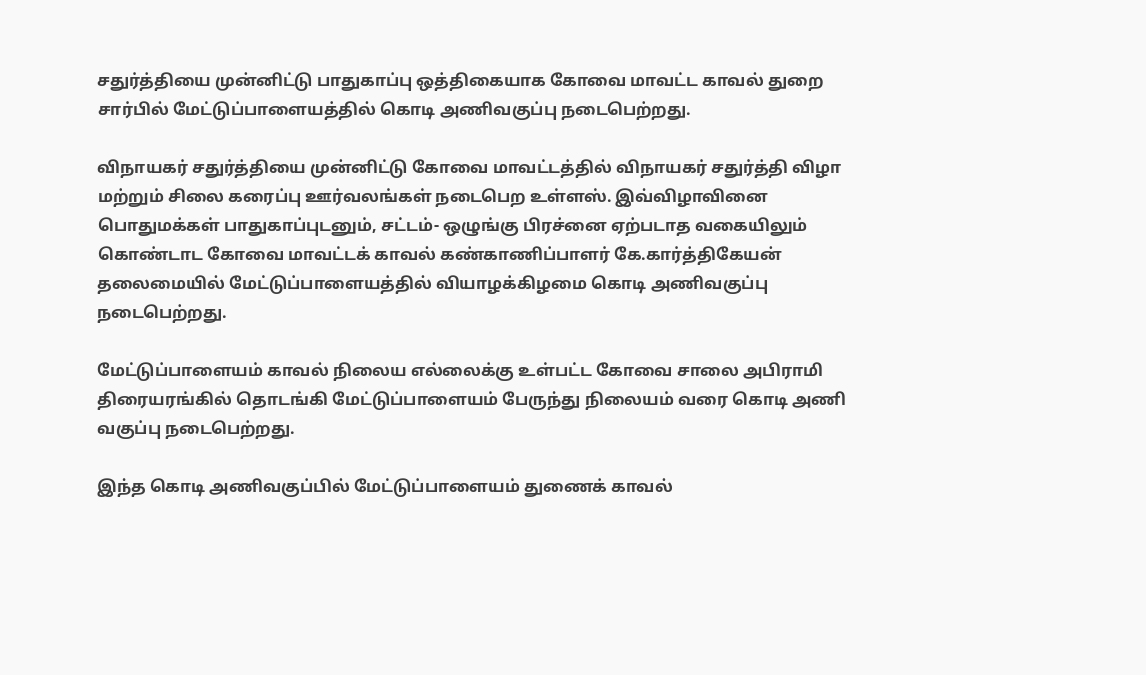சதுர்த்தியை முன்னிட்டு பாதுகாப்பு ஒத்திகையாக கோவை மாவட்ட காவல் துறை சார்பில் மேட்டுப்பாளையத்தில் கொடி அணிவகுப்பு நடைபெற்றது.

விநாயகர் சதுர்த்தியை முன்னிட்டு கோவை மாவட்டத்தில் விநாயகர் சதுர்த்தி விழா மற்றும் சிலை கரைப்பு ஊர்வலங்கள் நடைபெற உள்ளஸ். இவ்விழாவினை பொதுமக்கள் பாதுகாப்புடனும், சட்டம்- ஒழுங்கு பிரச்னை ஏற்படாத வகையிலும் கொண்டாட கோவை மாவட்டக் காவல் கண்காணிப்பாளர் கே.கார்த்திகேயன் தலைமையில் மேட்டுப்பாளையத்தில் வியாழக்கிழமை கொடி அணிவகுப்பு நடைபெற்றது.

மேட்டுப்பாளையம் காவல் நிலைய எல்லைக்கு உள்பட்ட கோவை சாலை அபிராமி திரையரங்கில் தொடங்கி மேட்டுப்பாளையம் பேருந்து நிலையம் வரை கொடி அணி வகுப்பு நடைபெற்றது.

இந்த கொடி அணிவகுப்பில் மேட்டுப்பாளையம் துணைக் காவல்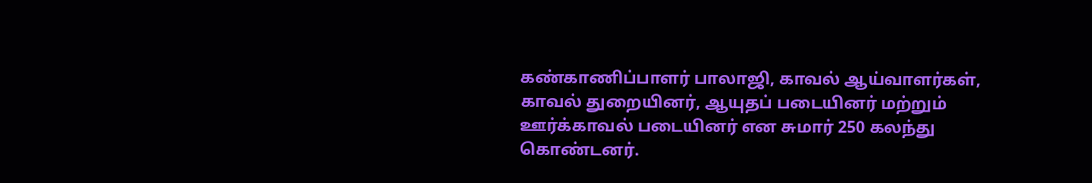கண்காணிப்பாளர் பாலாஜி, காவல் ஆய்வாளர்கள், காவல் துறையினர், ஆயுதப் படையினர் மற்றும் ஊர்க்காவல் படையினர் என சுமார் 250 கலந்து கொண்டனர்.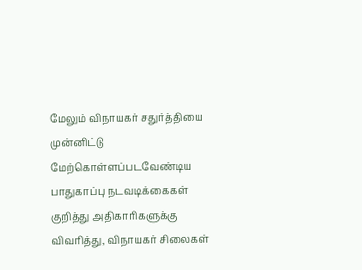மேலும் விநாயகர் சதுர்த்தியை முன்னிட்டு மேற்கொள்ளப்படவேண்டிய பாதுகாப்பு நடவடிக்கைகள் குறித்து அதிகாரிகளுக்கு விவரித்து, விநாயகர் சிலைகள்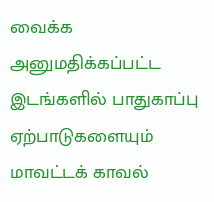வைக்க அனுமதிக்கப்பட்ட இடங்களில் பாதுகாப்பு ஏற்பாடுகளையும் மாவட்டக் காவல்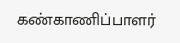கண்காணிப்பாளர்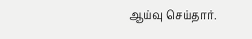ஆய்வு செய்தார்.